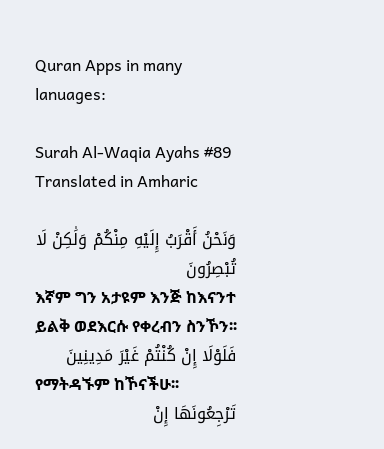Quran Apps in many lanuages:

Surah Al-Waqia Ayahs #89 Translated in Amharic

وَنَحْنُ أَقْرَبُ إِلَيْهِ مِنْكُمْ وَلَٰكِنْ لَا تُبْصِرُونَ
እኛም ግን አታዩም እንጅ ከእናንተ ይልቅ ወደእርሱ የቀረብን ስንኾን፡፡
فَلَوْلَا إِنْ كُنْتُمْ غَيْرَ مَدِينِينَ
የማትዳኙም ከኾናችሁ፡፡
تَرْجِعُونَهَا إِنْ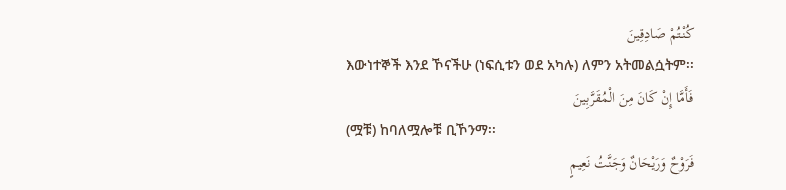كُنْتُمْ صَادِقِينَ
እውነተኞች እንደ ኾናችሁ (ነፍሲቱን ወደ አካሉ) ለምን አትመልሷትም፡፡
فَأَمَّا إِنْ كَانَ مِنَ الْمُقَرَّبِينَ
(ሟቹ) ከባለሟሎቹ ቢኾንማ፡፡
فَرَوْحٌ وَرَيْحَانٌ وَجَنَّتُ نَعِيمٍ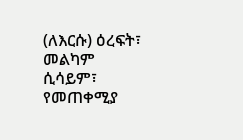(ለእርሱ) ዕረፍት፣ መልካም ሲሳይም፣ የመጠቀሚያ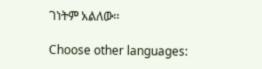ገነትም አልለው፡፡

Choose other languages: